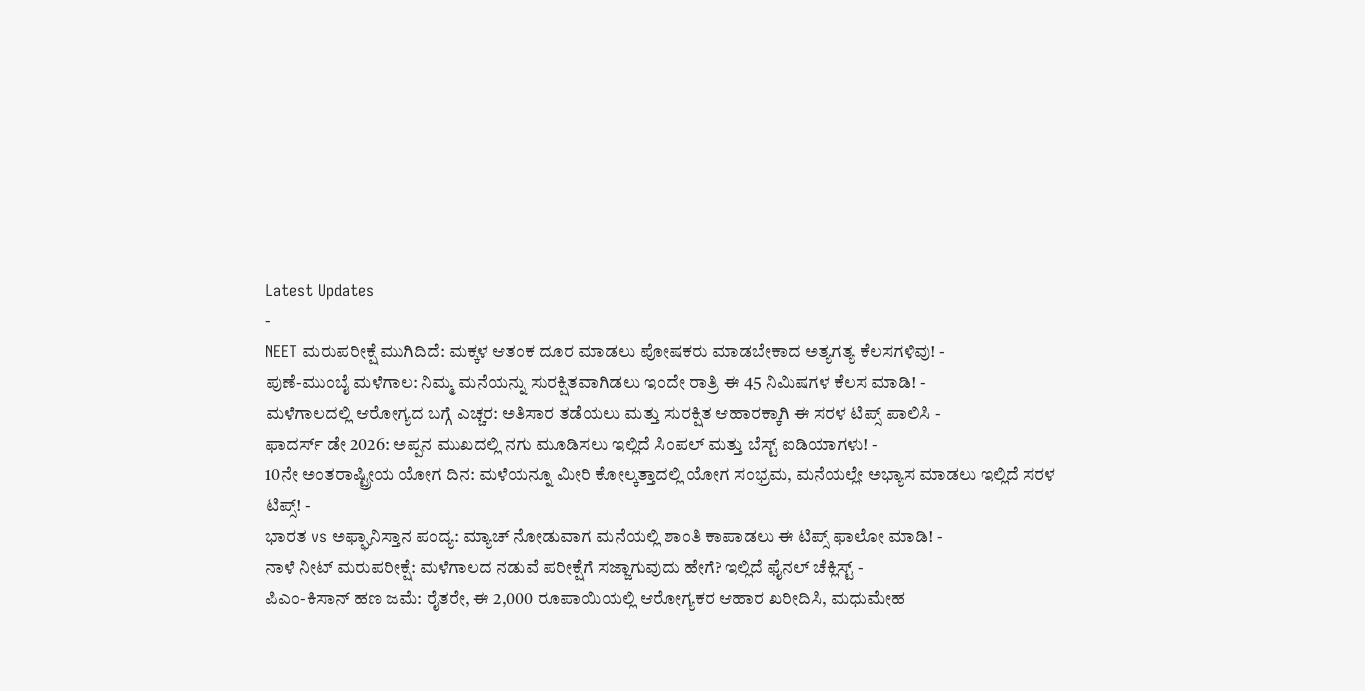Latest Updates
-
NEET ಮರುಪರೀಕ್ಷೆ ಮುಗಿದಿದೆ: ಮಕ್ಕಳ ಆತಂಕ ದೂರ ಮಾಡಲು ಪೋಷಕರು ಮಾಡಬೇಕಾದ ಅತ್ಯಗತ್ಯ ಕೆಲಸಗಳಿವು! -
ಪುಣೆ-ಮುಂಬೈ ಮಳೆಗಾಲ: ನಿಮ್ಮ ಮನೆಯನ್ನು ಸುರಕ್ಷಿತವಾಗಿಡಲು ಇಂದೇ ರಾತ್ರಿ ಈ 45 ನಿಮಿಷಗಳ ಕೆಲಸ ಮಾಡಿ! -
ಮಳೆಗಾಲದಲ್ಲಿ ಆರೋಗ್ಯದ ಬಗ್ಗೆ ಎಚ್ಚರ: ಅತಿಸಾರ ತಡೆಯಲು ಮತ್ತು ಸುರಕ್ಷಿತ ಆಹಾರಕ್ಕಾಗಿ ಈ ಸರಳ ಟಿಪ್ಸ್ ಪಾಲಿಸಿ -
ಫಾದರ್ಸ್ ಡೇ 2026: ಅಪ್ಪನ ಮುಖದಲ್ಲಿ ನಗು ಮೂಡಿಸಲು ಇಲ್ಲಿದೆ ಸಿಂಪಲ್ ಮತ್ತು ಬೆಸ್ಟ್ ಐಡಿಯಾಗಳು! -
10ನೇ ಅಂತರಾಷ್ಟ್ರೀಯ ಯೋಗ ದಿನ: ಮಳೆಯನ್ನೂ ಮೀರಿ ಕೋಲ್ಕತ್ತಾದಲ್ಲಿ ಯೋಗ ಸಂಭ್ರಮ, ಮನೆಯಲ್ಲೇ ಅಭ್ಯಾಸ ಮಾಡಲು ಇಲ್ಲಿದೆ ಸರಳ ಟಿಪ್ಸ್! -
ಭಾರತ vs ಅಫ್ಘಾನಿಸ್ತಾನ ಪಂದ್ಯ: ಮ್ಯಾಚ್ ನೋಡುವಾಗ ಮನೆಯಲ್ಲಿ ಶಾಂತಿ ಕಾಪಾಡಲು ಈ ಟಿಪ್ಸ್ ಫಾಲೋ ಮಾಡಿ! -
ನಾಳೆ ನೀಟ್ ಮರುಪರೀಕ್ಷೆ: ಮಳೆಗಾಲದ ನಡುವೆ ಪರೀಕ್ಷೆಗೆ ಸಜ್ಜಾಗುವುದು ಹೇಗೆ? ಇಲ್ಲಿದೆ ಫೈನಲ್ ಚೆಕ್ಲಿಸ್ಟ್ -
ಪಿಎಂ-ಕಿಸಾನ್ ಹಣ ಜಮೆ: ರೈತರೇ, ಈ 2,000 ರೂಪಾಯಿಯಲ್ಲಿ ಆರೋಗ್ಯಕರ ಆಹಾರ ಖರೀದಿಸಿ, ಮಧುಮೇಹ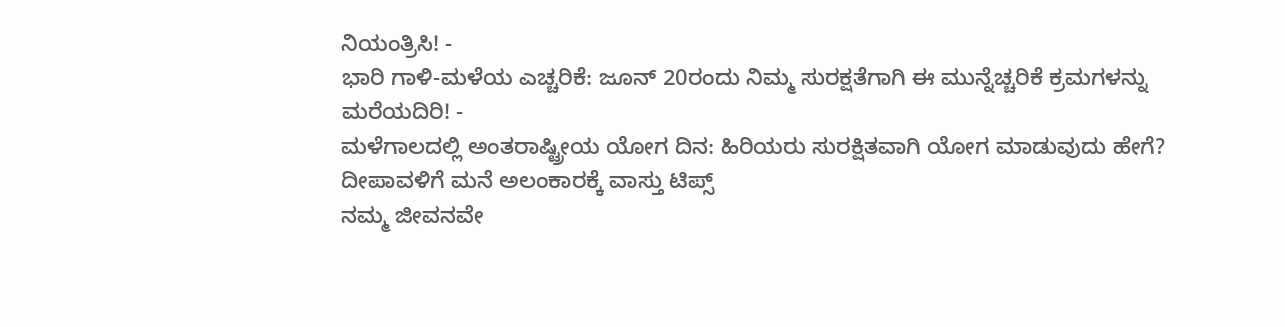ನಿಯಂತ್ರಿಸಿ! -
ಭಾರಿ ಗಾಳಿ-ಮಳೆಯ ಎಚ್ಚರಿಕೆ: ಜೂನ್ 20ರಂದು ನಿಮ್ಮ ಸುರಕ್ಷತೆಗಾಗಿ ಈ ಮುನ್ನೆಚ್ಚರಿಕೆ ಕ್ರಮಗಳನ್ನು ಮರೆಯದಿರಿ! -
ಮಳೆಗಾಲದಲ್ಲಿ ಅಂತರಾಷ್ಟ್ರೀಯ ಯೋಗ ದಿನ: ಹಿರಿಯರು ಸುರಕ್ಷಿತವಾಗಿ ಯೋಗ ಮಾಡುವುದು ಹೇಗೆ?
ದೀಪಾವಳಿಗೆ ಮನೆ ಅಲಂಕಾರಕ್ಕೆ ವಾಸ್ತು ಟಿಪ್ಸ್
ನಮ್ಮ ಜೀವನವೇ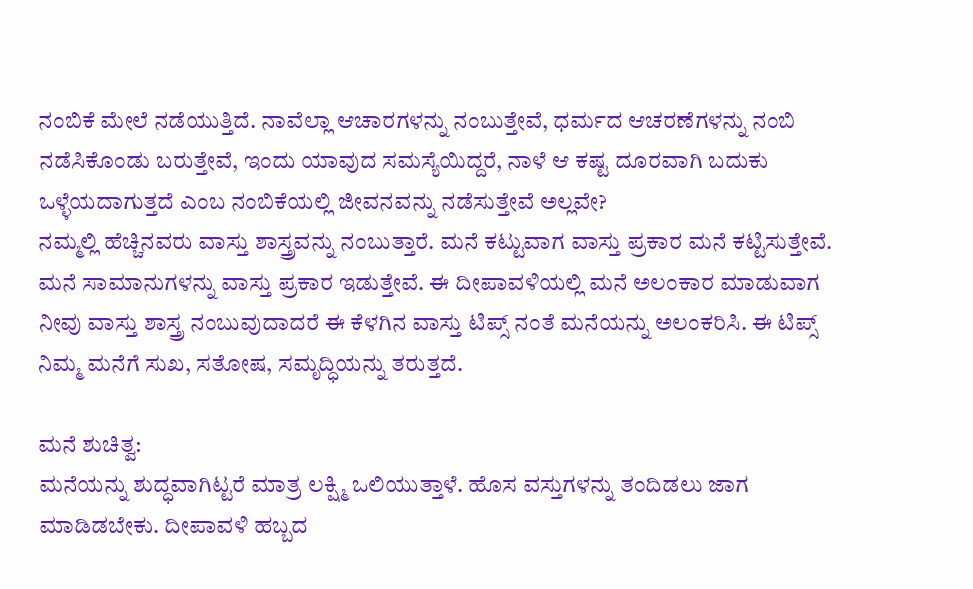ನಂಬಿಕೆ ಮೇಲೆ ನಡೆಯುತ್ತಿದೆ. ನಾವೆಲ್ಲಾ ಆಚಾರಗಳನ್ನು ನಂಬುತ್ತೇವೆ, ಧರ್ಮದ ಆಚರಣೆಗಳನ್ನು ನಂಬಿ ನಡೆಸಿಕೊಂಡು ಬರುತ್ತೇವೆ, ಇಂದು ಯಾವುದ ಸಮಸ್ಯೆಯಿದ್ದರೆ, ನಾಳೆ ಆ ಕಷ್ಟ ದೂರವಾಗಿ ಬದುಕು ಒಳ್ಳೆಯದಾಗುತ್ತದೆ ಎಂಬ ನಂಬಿಕೆಯಲ್ಲಿ ಜೀವನವನ್ನು ನಡೆಸುತ್ತೇವೆ ಅಲ್ಲವೇ?
ನಮ್ಮಲ್ಲಿ ಹೆಚ್ಚಿನವರು ವಾಸ್ತು ಶಾಸ್ತ್ರವನ್ನು ನಂಬುತ್ತಾರೆ. ಮನೆ ಕಟ್ಟುವಾಗ ವಾಸ್ತು ಪ್ರಕಾರ ಮನೆ ಕಟ್ಟಿಸುತ್ತೇವೆ. ಮನೆ ಸಾಮಾನುಗಳನ್ನು ವಾಸ್ತು ಪ್ರಕಾರ ಇಡುತ್ತೇವೆ. ಈ ದೀಪಾವಳಿಯಲ್ಲಿ ಮನೆ ಅಲಂಕಾರ ಮಾಡುವಾಗ ನೀವು ವಾಸ್ತು ಶಾಸ್ತ್ರ ನಂಬುವುದಾದರೆ ಈ ಕೆಳಗಿನ ವಾಸ್ತು ಟಿಪ್ಸ್ ನಂತೆ ಮನೆಯನ್ನು ಅಲಂಕರಿಸಿ. ಈ ಟಿಪ್ಸ್ ನಿಮ್ಮ ಮನೆಗೆ ಸುಖ, ಸತೋಷ, ಸಮೃದ್ಧಿಯನ್ನು ತರುತ್ತದೆ.

ಮನೆ ಶುಚಿತ್ವ:
ಮನೆಯನ್ನು ಶುದ್ಧವಾಗಿಟ್ಟರೆ ಮಾತ್ರ ಲಕ್ಷ್ಮಿ ಒಲಿಯುತ್ತಾಳೆ. ಹೊಸ ವಸ್ತುಗಳನ್ನು ತಂದಿಡಲು ಜಾಗ ಮಾಡಿಡಬೇಕು. ದೀಪಾವಳಿ ಹಬ್ಬದ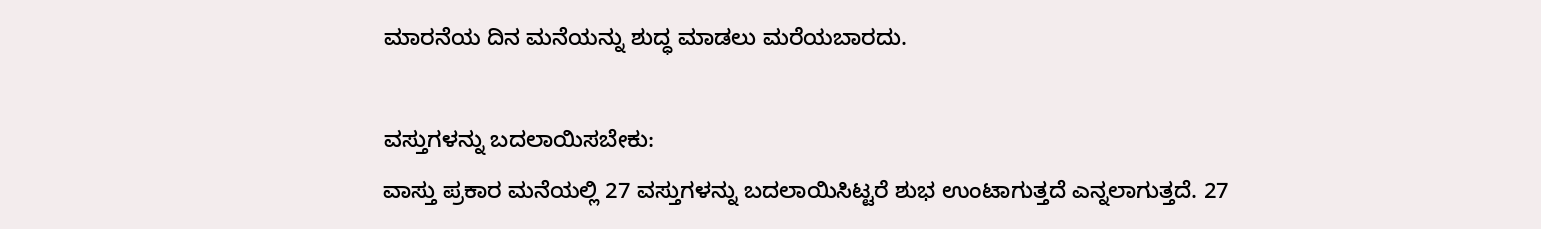ಮಾರನೆಯ ದಿನ ಮನೆಯನ್ನು ಶುದ್ಧ ಮಾಡಲು ಮರೆಯಬಾರದು.

ವಸ್ತುಗಳನ್ನು ಬದಲಾಯಿಸಬೇಕು:
ವಾಸ್ತು ಪ್ರಕಾರ ಮನೆಯಲ್ಲಿ 27 ವಸ್ತುಗಳನ್ನು ಬದಲಾಯಿಸಿಟ್ಟರೆ ಶುಭ ಉಂಟಾಗುತ್ತದೆ ಎನ್ನಲಾಗುತ್ತದೆ. 27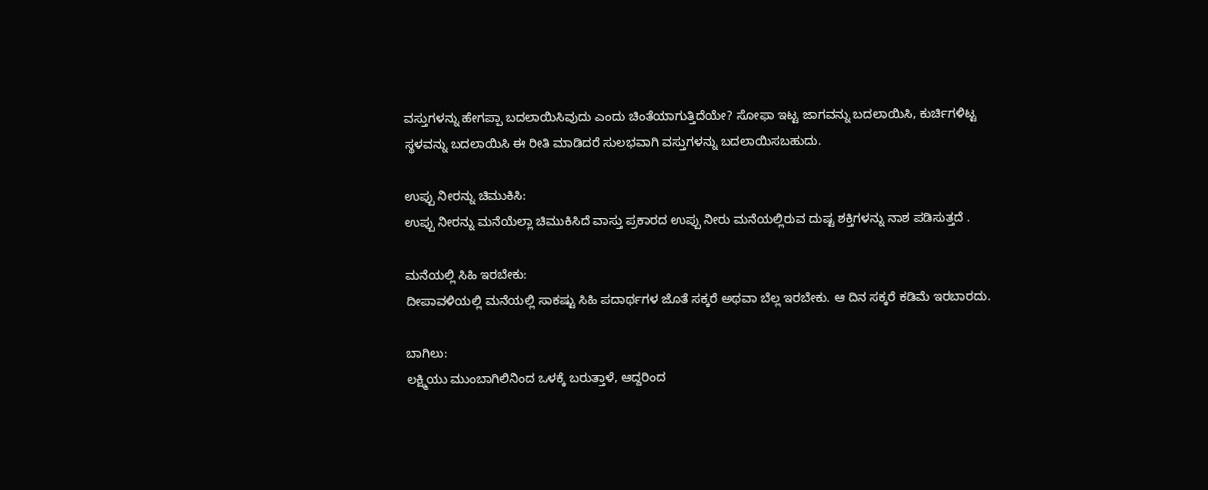ವಸ್ತುಗಳನ್ನು ಹೇಗಪ್ಪಾ ಬದಲಾಯಿಸಿವುದು ಎಂದು ಚಿಂತೆಯಾಗುತ್ತಿದೆಯೇ? ಸೋಫಾ ಇಟ್ಟ ಜಾಗವನ್ನು ಬದಲಾಯಿಸಿ, ಕುರ್ಚಿಗಳಿಟ್ಟ ಸ್ಥಳವನ್ನು ಬದಲಾಯಿಸಿ ಈ ರೀತಿ ಮಾಡಿದರೆ ಸುಲಭವಾಗಿ ವಸ್ತುಗಳನ್ನು ಬದಲಾಯಿಸಬಹುದು.

ಉಪ್ಪು ನೀರನ್ನು ಚಿಮುಕಿಸಿ:
ಉಪ್ಪು ನೀರನ್ನು ಮನೆಯೆಲ್ಲಾ ಚಿಮುಕಿಸಿದೆ ವಾಸ್ತು ಪ್ರಕಾರದ ಉಪ್ಪು ನೀರು ಮನೆಯಲ್ಲಿರುವ ದುಷ್ಟ ಶಕ್ತಿಗಳನ್ನು ನಾಶ ಪಡಿಸುತ್ತದೆ .

ಮನೆಯಲ್ಲಿ ಸಿಹಿ ಇರಬೇಕು:
ದೀಪಾವಳಿಯಲ್ಲಿ ಮನೆಯಲ್ಲಿ ಸಾಕಷ್ಟು ಸಿಹಿ ಪದಾರ್ಥಗಳ ಜೊತೆ ಸಕ್ಕರೆ ಅಥವಾ ಬೆಲ್ಲ ಇರಬೇಕು. ಆ ದಿನ ಸಕ್ಕರೆ ಕಡಿಮೆ ಇರಬಾರದು.

ಬಾಗಿಲು:
ಲಕ್ಷ್ಮಿಯು ಮುಂಬಾಗಿಲಿನಿಂದ ಒಳಕ್ಕೆ ಬರುತ್ತಾಳೆ, ಆದ್ದರಿಂದ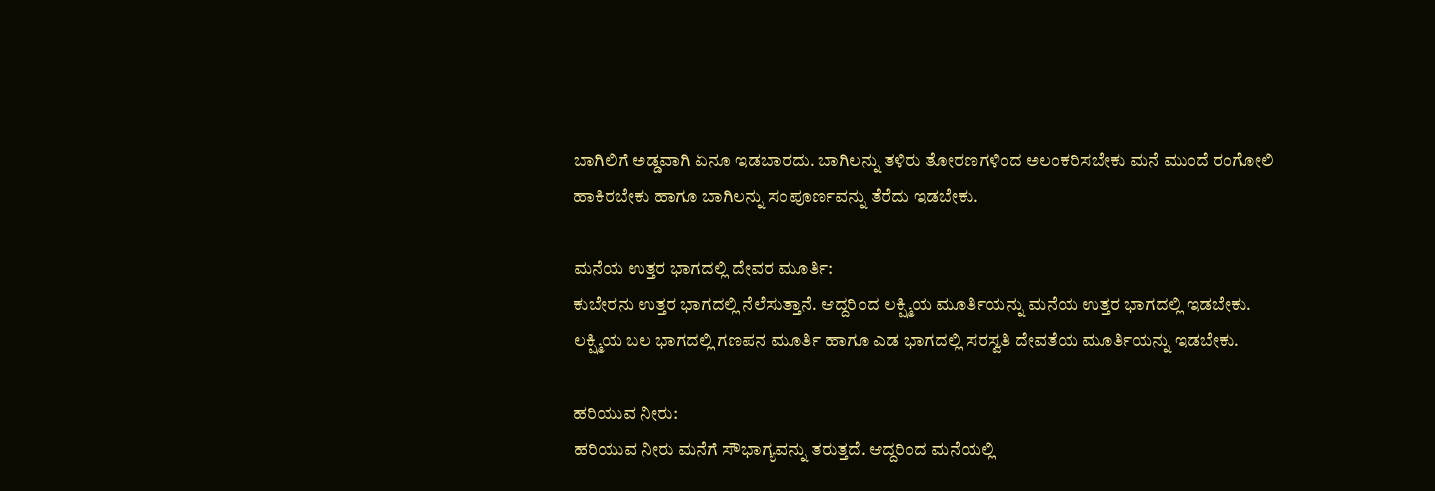ಬಾಗಿಲಿಗೆ ಅಡ್ಡವಾಗಿ ಏನೂ ಇಡಬಾರದು. ಬಾಗಿಲನ್ನು ತಳಿರು ತೋರಣಗಳಿಂದ ಅಲಂಕರಿಸಬೇಕು ಮನೆ ಮುಂದೆ ರಂಗೋಲಿ ಹಾಕಿರಬೇಕು ಹಾಗೂ ಬಾಗಿಲನ್ನು ಸಂಪೂರ್ಣವನ್ನು ತೆರೆದು ಇಡಬೇಕು.

ಮನೆಯ ಉತ್ತರ ಭಾಗದಲ್ಲಿ ದೇವರ ಮೂರ್ತಿ:
ಕುಬೇರನು ಉತ್ತರ ಭಾಗದಲ್ಲಿ ನೆಲೆಸುತ್ತಾನೆ. ಆದ್ದರಿಂದ ಲಕ್ಷ್ಮಿಯ ಮೂರ್ತಿಯನ್ನು ಮನೆಯ ಉತ್ತರ ಭಾಗದಲ್ಲಿ ಇಡಬೇಕು. ಲಕ್ಷ್ಮಿಯ ಬಲ ಭಾಗದಲ್ಲಿ ಗಣಪನ ಮೂರ್ತಿ ಹಾಗೂ ಎಡ ಭಾಗದಲ್ಲಿ ಸರಸ್ವತಿ ದೇವತೆಯ ಮೂರ್ತಿಯನ್ನು ಇಡಬೇಕು.

ಹರಿಯುವ ನೀರು:
ಹರಿಯುವ ನೀರು ಮನೆಗೆ ಸೌಭಾಗ್ಯವನ್ನು ತರುತ್ತದೆ. ಆದ್ದರಿಂದ ಮನೆಯಲ್ಲಿ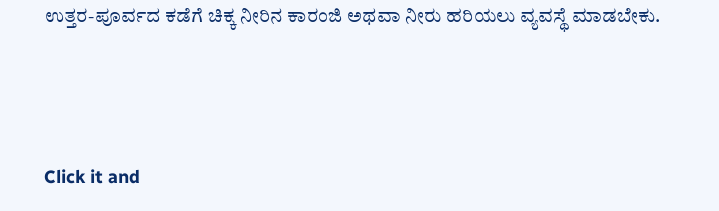ಉತ್ತರ-ಪೂರ್ವದ ಕಡೆಗೆ ಚಿಕ್ಕ ನೀರಿನ ಕಾರಂಜಿ ಅಥವಾ ನೀರು ಹರಿಯಲು ವ್ಯವಸ್ಥೆ ಮಾಡಬೇಕು.



Click it and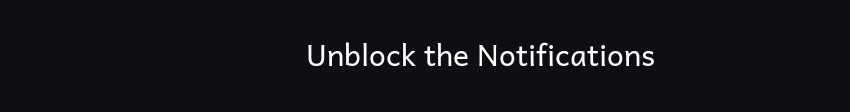Unblock the Notifications